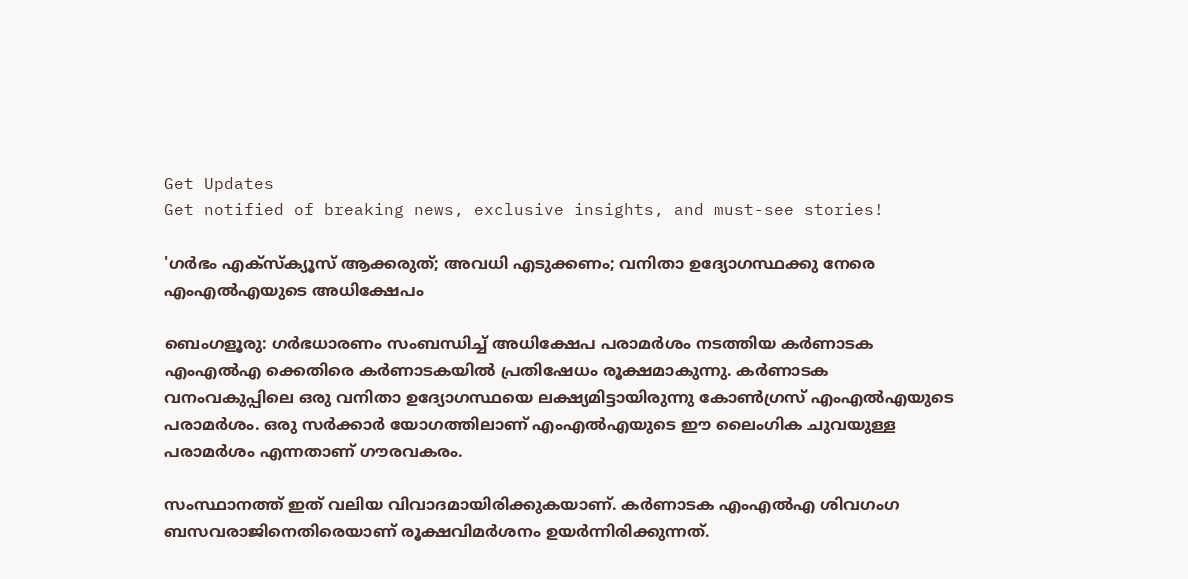Get Updates
Get notified of breaking news, exclusive insights, and must-see stories!

'ഗര്‍ഭം എക്‌സ്‌ക്യൂസ് ആക്കരുത്; അവധി എടുക്കണം; വനിതാ ഉദ്യോഗസ്ഥക്കു നേരെ എംഎല്‍എയുടെ അധിക്ഷേപം

ബെംഗളൂരു: ഗര്‍ഭധാരണം സംബന്ധിച്ച് അധിക്ഷേപ പരാമര്‍ശം നടത്തിയ കര്‍ണാടക എംഎല്‍എ ക്കെതിരെ കര്‍ണാടകയില്‍ പ്രതിഷേധം രൂക്ഷമാകുന്നു. കര്‍ണാടക വനംവകുപ്പിലെ ഒരു വനിതാ ഉദ്യോഗസ്ഥയെ ലക്ഷ്യമിട്ടായിരുന്നു കോണ്‍ഗ്രസ് എംഎല്‍എയുടെ പരാമര്‍ശം. ഒരു സര്‍ക്കാര്‍ യോഗത്തിലാണ് എംഎല്‍എയുടെ ഈ ലൈംഗിക ചുവയുള്ള പരാമര്‍ശം എന്നതാണ് ഗൗരവകരം.

സംസ്ഥാനത്ത് ഇത് വലിയ വിവാദമായിരിക്കുകയാണ്. കര്‍ണാടക എംഎല്‍എ ശിവഗംഗ ബസവരാജിനെതിരെയാണ് രൂക്ഷവിമര്‍ശനം ഉയര്‍ന്നിരിക്കുന്നത്.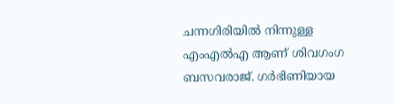ചന്നഗിരിയില്‍ നിന്നുള്ള എംഎല്‍എ ആണ് ശിവഗംഗ ബസവരാജ്. ഗര്‍ഭിണിയായ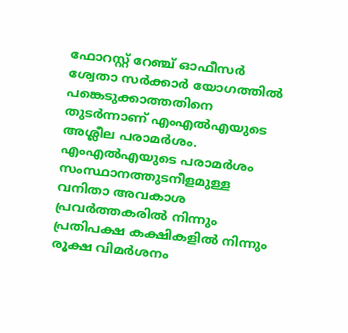ഫോറസ്റ്റ് റേഞ്ച് ഓഫീസര്‍ ശ്വേതാ സര്‍ക്കാര്‍ യോഗത്തില്‍ പങ്കെടുക്കാത്തതിനെ തുടര്‍ന്നാണ് എംഎല്‍എയുടെ അശ്ലീല പരാമര്‍ശം. എംഎല്‍എയുടെ പരാമര്‍ശം സംസ്ഥാനത്തുടനീളമുള്ള വനിതാ അവകാശ പ്രവര്‍ത്തകരില്‍ നിന്നും പ്രതിപക്ഷ കക്ഷികളില്‍ നിന്നും രൂക്ഷ വിമര്‍ശനം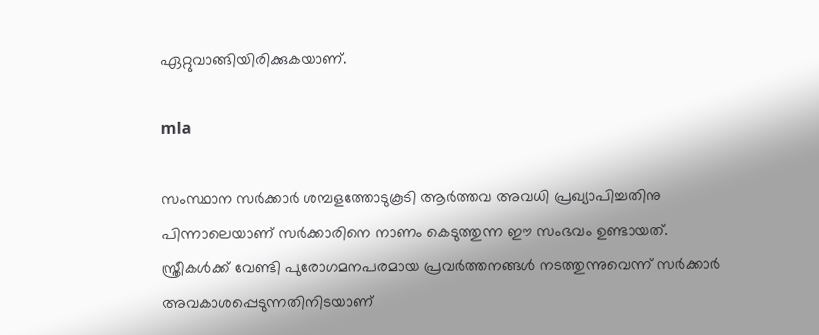ഏറ്റുവാങ്ങിയിരിക്കുകയാണ്.

mla

സംസ്ഥാന സര്‍ക്കാര്‍ ശമ്പളത്തോടുകൂടി ആര്‍ത്തവ അവധി പ്രഖ്യാപിച്ചതിനു പിന്നാലെയാണ് സര്‍ക്കാരിനെ നാണം കെടുത്തുന്ന ഈ സംഭവം ഉണ്ടായത്. സ്ത്രീകള്‍ക്ക് വേണ്ടി പുരോഗമനപരമായ പ്രവര്‍ത്തനങ്ങള്‍ നടത്തുന്നുവെന്ന് സര്‍ക്കാര്‍ അവകാശപ്പെടുന്നതിനിടയാണ്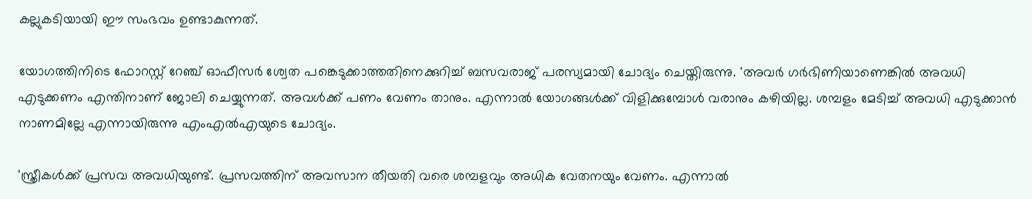കല്ലുകടിയായി ഈ സംഭവം ഉണ്ടാകുന്നത്.

യോഗത്തിനിടെ ഫോറസ്റ്റ് റേഞ്ച് ഓഫീസര്‍ ശ്വേത പങ്കെടുക്കാത്തതിനെക്കുറിച്ച് ബസവരാജ് പരസ്യമായി ചോദ്യം ചെയ്തിരുന്നു. 'അവര്‍ ഗര്‍ഭിണിയാണെങ്കില്‍ അവധി എടുക്കണം എന്തിനാണ് ജോലി ചെയ്യുന്നത്. അവള്‍ക്ക് പണം വേണം താനും. എന്നാല്‍ യോഗങ്ങള്‍ക്ക് വിളിക്കുമ്പോള്‍ വരാനും കഴിയില്ല. ശമ്പളം മേടിച്ച് അവധി എടുക്കാന്‍ നാണമില്ലേ എന്നായിരുന്നു എംഎല്‍എയുടെ ചോദ്യം.

'സ്ത്രീകള്‍ക്ക് പ്രസവ അവധിയുണ്ട്. പ്രസവത്തിന് അവസാന തീയതി വരെ ശമ്പളവും അധിക വേതനയും വേണം. എന്നാല്‍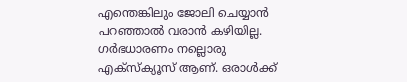എന്തെങ്കിലും ജോലി ചെയ്യാന്‍ പറഞ്ഞാല്‍ വരാന്‍ കഴിയില്ല. ഗര്‍ഭധാരണം നല്ലൊരു എക്‌സ്‌ക്യൂസ് ആണ്. ഒരാള്‍ക്ക്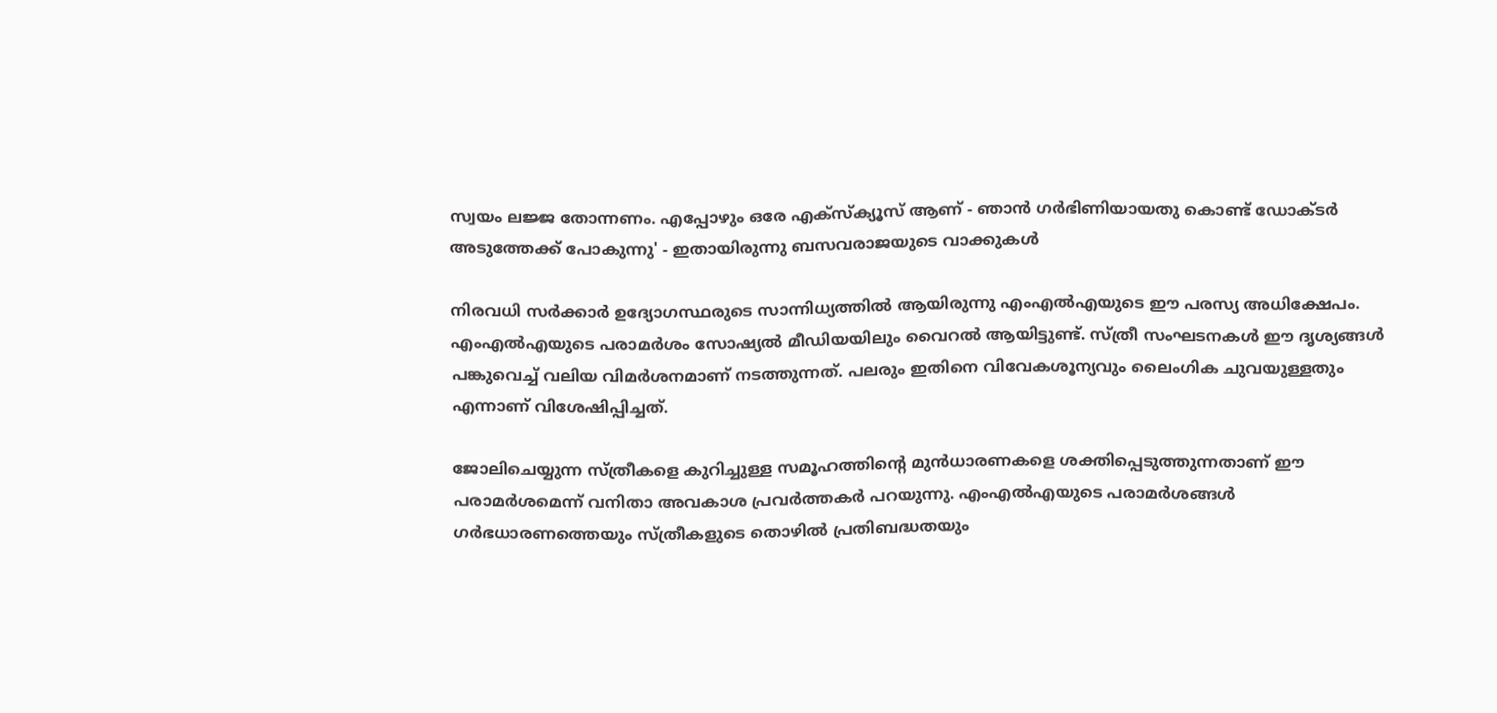സ്വയം ലജ്ജ തോന്നണം. എപ്പോഴും ഒരേ എക്‌സ്‌ക്യൂസ് ആണ് - ഞാന്‍ ഗര്‍ഭിണിയായതു കൊണ്ട് ഡോക്ടര്‍ അടുത്തേക്ക് പോകുന്നു' - ഇതായിരുന്നു ബസവരാജയുടെ വാക്കുകള്‍

നിരവധി സര്‍ക്കാര്‍ ഉദ്യോഗസ്ഥരുടെ സാന്നിധ്യത്തില്‍ ആയിരുന്നു എംഎല്‍എയുടെ ഈ പരസ്യ അധിക്ഷേപം. എംഎല്‍എയുടെ പരാമര്‍ശം സോഷ്യല്‍ മീഡിയയിലും വൈറല്‍ ആയിട്ടുണ്ട്. സ്ത്രീ സംഘടനകള്‍ ഈ ദൃശ്യങ്ങള്‍ പങ്കുവെച്ച് വലിയ വിമര്‍ശനമാണ് നടത്തുന്നത്. പലരും ഇതിനെ വിവേകശൂന്യവും ലൈംഗിക ചുവയുള്ളതും എന്നാണ് വിശേഷിപ്പിച്ചത്.

ജോലിചെയ്യുന്ന സ്ത്രീകളെ കുറിച്ചുള്ള സമൂഹത്തിന്റെ മുന്‍ധാരണകളെ ശക്തിപ്പെടുത്തുന്നതാണ് ഈ പരാമര്‍ശമെന്ന് വനിതാ അവകാശ പ്രവര്‍ത്തകര്‍ പറയുന്നു. എംഎല്‍എയുടെ പരാമര്‍ശങ്ങള്‍ ഗര്‍ഭധാരണത്തെയും സ്ത്രീകളുടെ തൊഴില്‍ പ്രതിബദ്ധതയും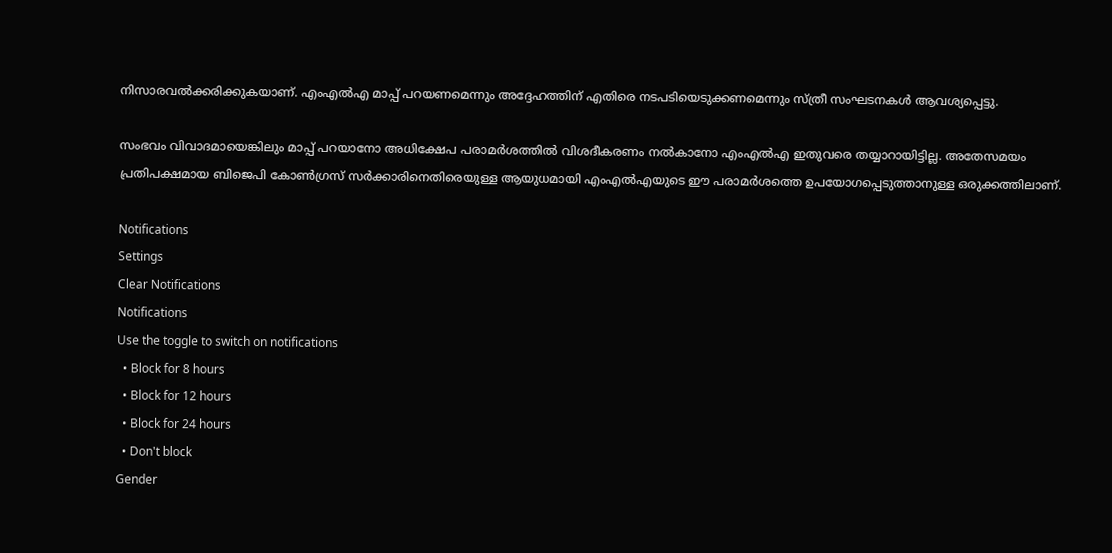നിസാരവല്‍ക്കരിക്കുകയാണ്. എംഎല്‍എ മാപ്പ് പറയണമെന്നും അദ്ദേഹത്തിന് എതിരെ നടപടിയെടുക്കണമെന്നും സ്ത്രീ സംഘടനകള്‍ ആവശ്യപ്പെട്ടു.

സംഭവം വിവാദമായെങ്കിലും മാപ്പ് പറയാനോ അധിക്ഷേപ പരാമര്‍ശത്തില്‍ വിശദീകരണം നല്‍കാനോ എംഎല്‍എ ഇതുവരെ തയ്യാറായിട്ടില്ല. അതേസമയം പ്രതിപക്ഷമായ ബിജെപി കോണ്‍ഗ്രസ് സര്‍ക്കാരിനെതിരെയുള്ള ആയുധമായി എംഎല്‍എയുടെ ഈ പരാമര്‍ശത്തെ ഉപയോഗപ്പെടുത്താനുള്ള ഒരുക്കത്തിലാണ്.

Notifications
Settings
Clear Notifications
Notifications
Use the toggle to switch on notifications
  • Block for 8 hours
  • Block for 12 hours
  • Block for 24 hours
  • Don't block
Gender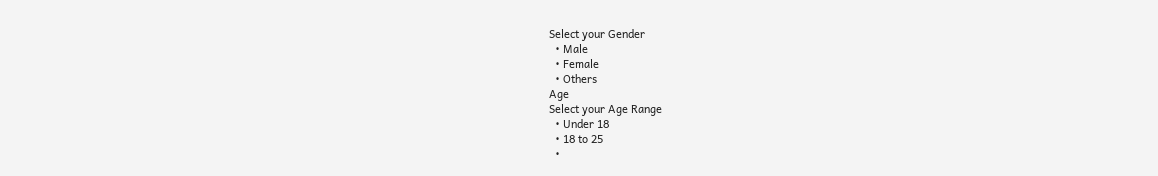Select your Gender
  • Male
  • Female
  • Others
Age
Select your Age Range
  • Under 18
  • 18 to 25
  •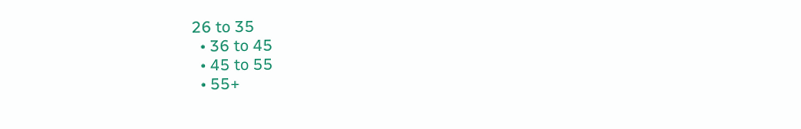26 to 35
  • 36 to 45
  • 45 to 55
  • 55+